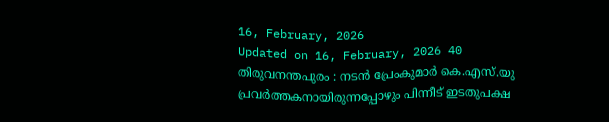16, February, 2026
Updated on 16, February, 2026 40
തിരുവനന്തപുരം : നടൻ പ്രേംകുമാർ കെ.എസ്.യു പ്രവർത്തകനായിരുന്നപ്പോഴും പിന്നീട് ഇടതുപക്ഷ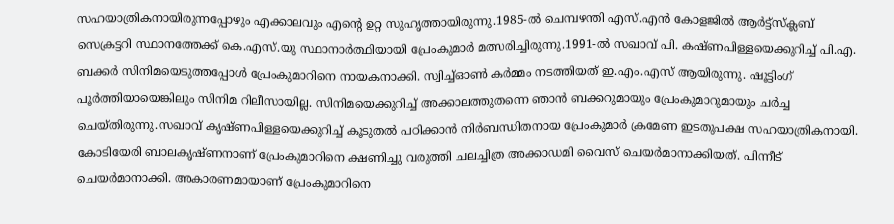സഹയാത്രികനായിരുന്നപ്പോഴും എക്കാലവും എൻ്റെ ഉറ്റ സുഹൃത്തായിരുന്നു.1985-ൽ ചെമ്പഴന്തി എസ്.എൻ കോളജിൽ ആർട്ട്സ്ക്ലബ് സെക്രട്ടറി സ്ഥാനത്തേക്ക് കെ.എസ്.യു സ്ഥാനാർത്ഥിയായി പ്രേംകുമാർ മത്സരിച്ചിരുന്നു.1991-ൽ സഖാവ് പി. കഷ്ണപിള്ളയെക്കുറിച്ച് പി.എ. ബക്കർ സിനിമയെടുത്തപ്പോൾ പ്രേംകുമാറിനെ നായകനാക്കി. സ്വിച്ച്ഓൺ കർമ്മം നടത്തിയത് ഇ.എം.എസ് ആയിരുന്നു. ഷൂട്ടിംഗ് പൂർത്തിയായെങ്കിലും സിനിമ റിലീസായില്ല. സിനിമയെക്കുറിച്ച് അക്കാലത്തുതന്നെ ഞാൻ ബക്കറുമായും പ്രേംകുമാറുമായും ചർച്ച ചെയ്തിരുന്നു.സഖാവ് കൃഷ്ണപിള്ളയെക്കുറിച്ച് കൂടുതൽ പഠിക്കാൻ നിർബന്ധിതനായ പ്രേംകുമാർ ക്രമേണ ഇടതുപക്ഷ സഹയാത്രികനായി. കോടിയേരി ബാലകൃഷ്ണനാണ് പ്രേംകുമാറിനെ ക്ഷണിച്ചു വരുത്തി ചലച്ചിത്ര അക്കാഡമി വൈസ് ചെയർമാനാക്കിയത്. പിന്നീട് ചെയർമാനാക്കി. അകാരണമായാണ് പ്രേംകുമാറിനെ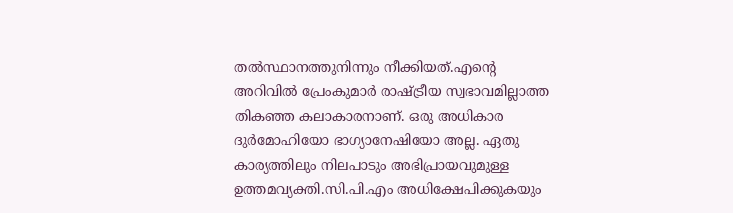തൽസ്ഥാനത്തുനിന്നും നീക്കിയത്.എൻ്റെ അറിവിൽ പ്രേംകുമാർ രാഷ്ട്രീയ സ്വഭാവമില്ലാത്ത തികഞ്ഞ കലാകാരനാണ്. ഒരു അധികാര ദുർമോഹിയോ ഭാഗ്യാനേഷിയോ അല്ല. ഏതു കാര്യത്തിലും നിലപാടും അഭിപ്രായവുമുള്ള ഉത്തമവ്യക്തി.സി.പി.എം അധിക്ഷേപിക്കുകയും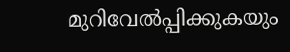മുറിവേൽപ്പിക്കുകയും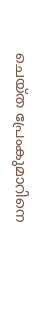ചെയ്ത പ്രേംകുമാറിനെ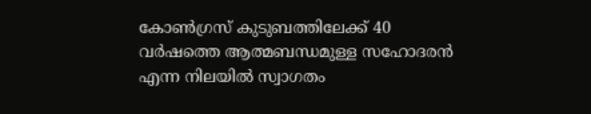കോൺഗ്രസ് കുടുബത്തിലേക്ക് 40 വർഷത്തെ ആത്മബന്ധമുള്ള സഹോദരൻ എന്ന നിലയിൽ സ്വാഗതം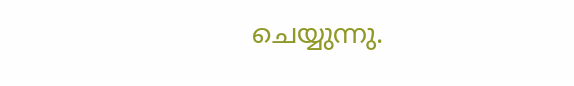ചെയ്യുന്നു.